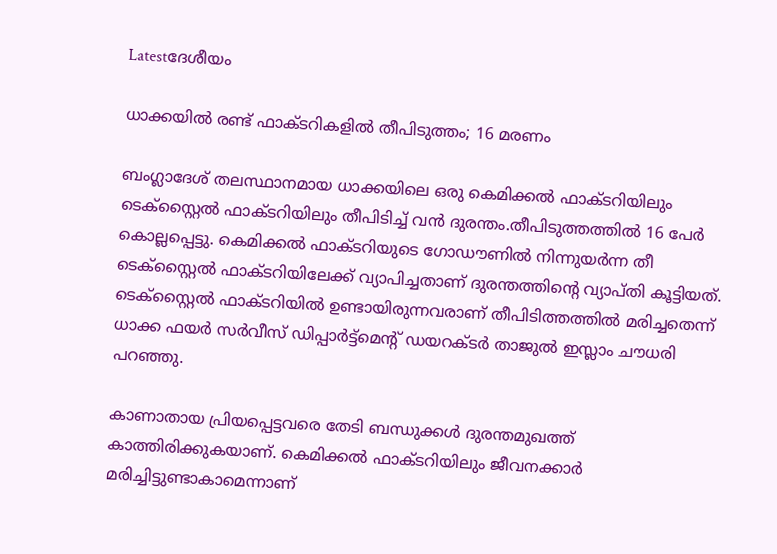Latestദേശീയം

ധാക്കയില്‍ രണ്ട് ഫാക്ടറികളില്‍ തീപിടുത്തം; 16 മരണം

ബംഗ്ലാദേശ് തലസ്ഥാനമായ ധാക്കയിലെ ഒരു കെമിക്കല്‍ ഫാക്ടറിയിലും ടെക്സ്റ്റൈല്‍ ഫാക്ടറിയിലും തീപിടിച്ച്‌ വൻ ദുരന്തം.തീപിടുത്തത്തില്‍ 16 പേർ കൊല്ലപ്പെട്ടു. കെമിക്കല്‍ ഫാക്‌ടറിയുടെ ഗോഡൗണില്‍ നിന്നുയർന്ന തീ ടെക്സ്റ്റൈല്‍ ഫാക്ടറിയിലേക്ക് വ്യാപിച്ചതാണ് ദുരന്തത്തിൻ്റെ വ്യാപ്തി കൂട്ടിയത്. ടെക്സ്റ്റൈല്‍ ഫാക്ടറിയില്‍ ഉണ്ടായിരുന്നവരാണ് തീപിടിത്തത്തില്‍ മരിച്ചതെന്ന് ധാക്ക ഫയർ സർവീസ് ഡിപ്പാർട്ട്‌മെന്റ് ഡയറക്ടർ താജുല്‍ ഇസ്ലാം ചൗധരി പറഞ്ഞു.

കാണാതായ പ്രിയപ്പെട്ടവരെ തേടി ബന്ധുക്കള്‍ ദുരന്തമുഖത്ത് കാത്തിരിക്കുകയാണ്. കെമിക്കല്‍ ഫാക്ടറിയിലും ജീവനക്കാർ മരിച്ചിട്ടുണ്ടാകാമെന്നാണ്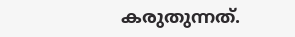കരുതുന്നത്.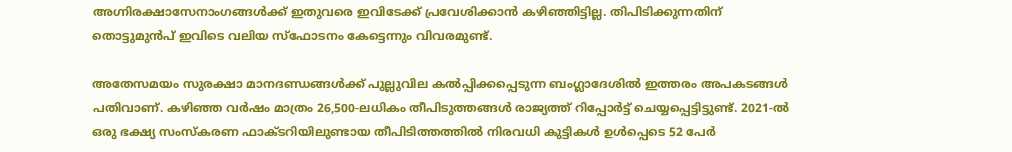അഗ്നിരക്ഷാസേനാംഗങ്ങള്‍ക്ക് ഇതുവരെ ഇവിടേക്ക് പ്രവേശിക്കാൻ കഴിഞ്ഞിട്ടില്ല. തിപിടിക്കുന്നതിന് തൊട്ടുമുൻപ് ഇവിടെ വലിയ സ്ഫോടനം കേട്ടെന്നും വിവരമുണ്ട്.

അതേസമയം സുരക്ഷാ മാനദണ്ഡങ്ങള്‍ക്ക് പുല്ലുവില കല്‍പ്പിക്കപ്പെടുന്ന ബംഗ്ലാദേശില്‍ ഇത്തരം അപകടങ്ങള്‍ പതിവാണ്. കഴിഞ്ഞ വർഷം മാത്രം 26,500-ലധികം തീപിടുത്തങ്ങള്‍ രാജ്യത്ത് റിപ്പോർട്ട് ചെയ്യപ്പെട്ടിട്ടുണ്ട്. 2021-ല്‍ ഒരു ഭക്ഷ്യ സംസ്കരണ ഫാക്ടറിയിലുണ്ടായ തീപിടിത്തത്തില്‍ നിരവധി കുട്ടികള്‍ ഉള്‍പ്പെടെ 52 പേർ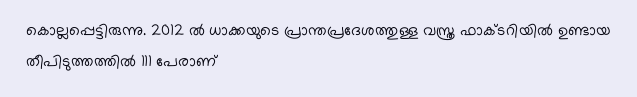കൊല്ലപ്പെട്ടിരുന്നു. 2012 ല്‍ ധാക്കയുടെ പ്രാന്തപ്രദേശത്തുള്ള വസ്ത്ര ഫാക്ടറിയില്‍ ഉണ്ടായ തീപിടുത്തത്തില്‍ 111 പേരാണ്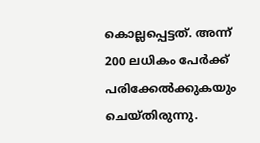കൊല്ലപ്പെട്ടത്. അന്ന് 200 ലധികം പേർക്ക് പരിക്കേല്‍ക്കുകയും ചെയ്തിരുന്നു.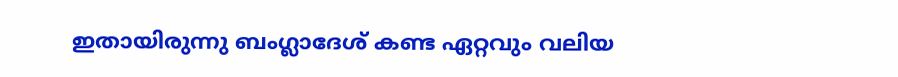ഇതായിരുന്നു ബംഗ്ലാദേശ് കണ്ട ഏറ്റവും വലിയ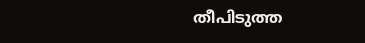തീപിടുത്ത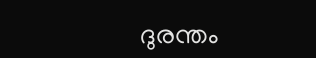ദുരന്തം